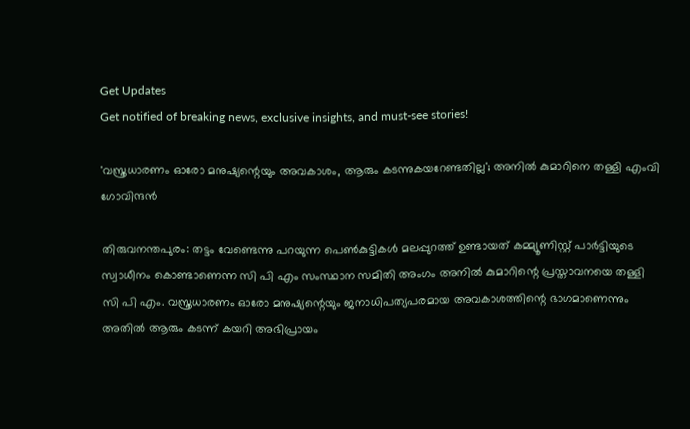Get Updates
Get notified of breaking news, exclusive insights, and must-see stories!

'വസ്ത്രധാരണം ഓരോ മനുഷ്യന്റെയും അവകാശം, ആരും കടന്നുകയറേണ്ടതില്ല'; അനിൽ കുമാറിനെ തള്ളി എംവി ഗോവിന്ദൻ

തിരുവനന്തപുരം: തട്ടം വേണ്ടെന്നു പറയുന്ന പെൺകുട്ടികൾ മലപ്പുറത്ത് ഉണ്ടായത് കമ്മ്യൂണിസ്റ്റ് പാർട്ടിയുടെ സ്വാധീനം കൊണ്ടാണെന്ന സി പി എം സംസ്ഥാന സമിതി അംഗം അനിൽ കുമാറിന്റെ പ്രസ്താവനയെ തള്ളി സി പി എം. വസ്ത്രധാരണം ഓരോ മനുഷ്യന്റെയും ജനാധിപത്യപരമായ അവകാശത്തിന്റെ ഭാഗമാണെന്നും അതിൽ ആരും കടന്ന് കയറി അഭിപ്രായം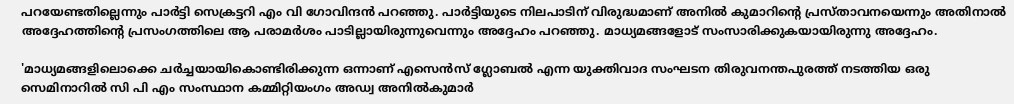പറയേണ്ടതില്ലെന്നും പാർട്ടി സെക്രട്ടറി എം വി ഗോവിന്ദൻ പറഞ്ഞു. പാർട്ടിയുടെ നിലപാടിന് വിരുദ്ധമാണ് അനിൽ കുമാറിന്റെ പ്രസ്താവനയെന്നും അതിനാൽ അദ്ദേഹത്തിന്റെ പ്രസംഗത്തിലെ ആ പരാമർശം പാടില്ലായിരുന്നുവെന്നും അദ്ദേഹം പറഞ്ഞു. മാധ്യമങ്ങളോട് സംസാരിക്കുകയായിരുന്നു അദ്ദേഹം.

'മാധ്യമങ്ങളിലൊക്കെ ചര്‍ച്ചയായികൊണ്ടിരിക്കുന്ന ഒന്നാണ് എസെന്‍സ് ഗ്ലോബല്‍ എന്ന യുക്തിവാദ സംഘടന തിരുവനന്തപുരത്ത് നടത്തിയ ഒരു സെമിനാറില്‍ സി പി എം സംസ്ഥാന കമ്മിറ്റിയംഗം അഡ്വ അനില്‍കുമാര്‍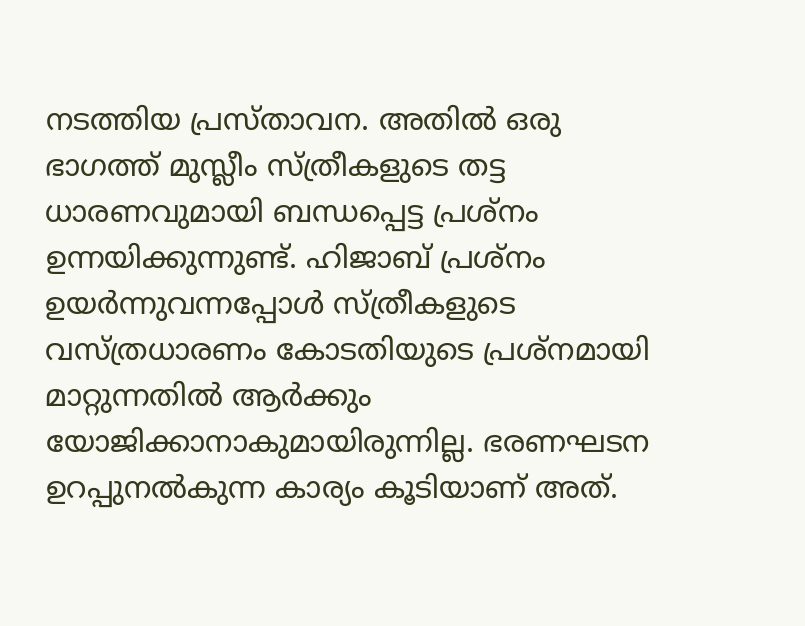നടത്തിയ പ്രസ്താവന. അതില്‍ ഒരു ഭാഗത്ത് മുസ്ലീം സ്ത്രീകളുടെ തട്ട ധാരണവുമായി ബന്ധപ്പെട്ട പ്രശ്നം ഉന്നയിക്കുന്നുണ്ട്. ഹിജാബ് പ്രശ്നം ഉയര്‍ന്നുവന്നപ്പോള്‍ സ്ത്രീകളുടെ വസ്ത്രധാരണം കോടതിയുടെ പ്രശ്നമായി മാറ്റുന്നതില്‍ ആര്‍ക്കും യോജിക്കാനാകുമായിരുന്നില്ല. ഭരണഘടന ഉറപ്പുനല്‍കുന്ന കാര്യം കൂടിയാണ് അത്.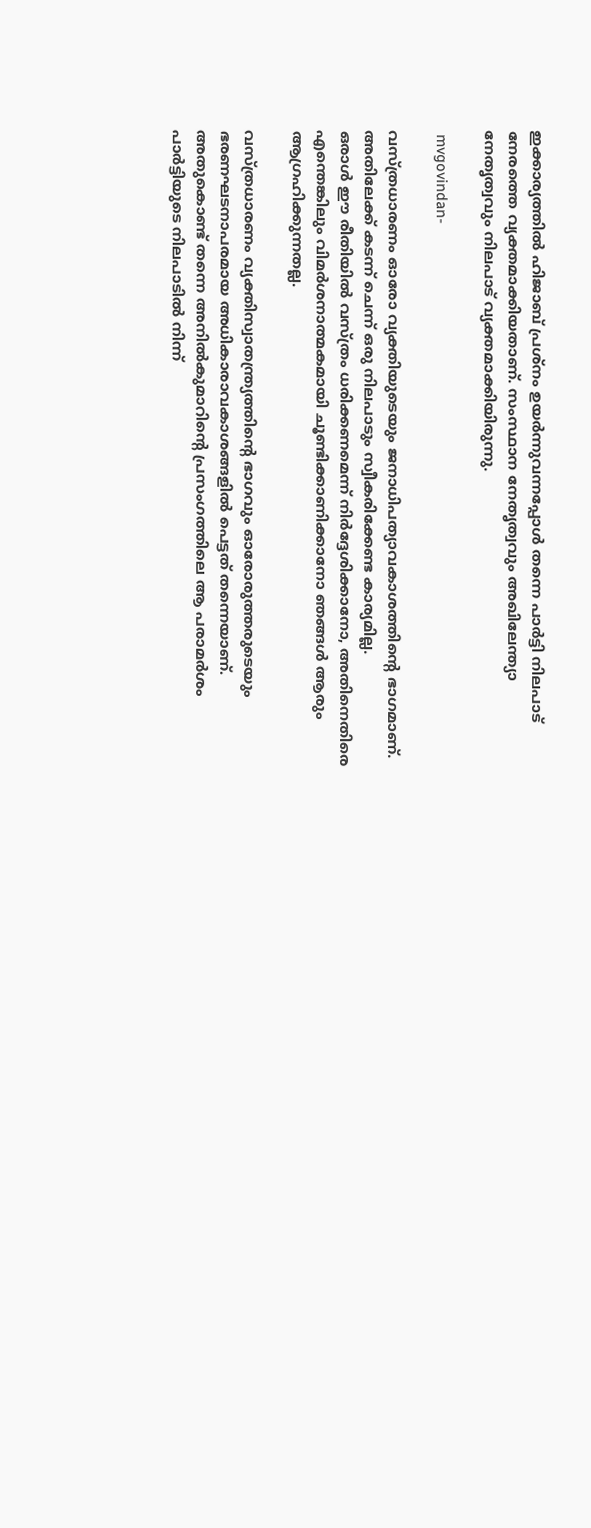ഇക്കാര്യത്തില്‍ ഹിജാബ് പ്രശ്നം ഉയര്‍ന്നുവന്നപ്പോള്‍ തന്നെ പാര്‍ട്ടി നിലപാട് നേരത്തെ വ്യക്തമാക്കിയതാണ്. സംസ്ഥാന നേതൃത്വവും അഖിലേന്ത്യാ നേതൃത്വവും നിലപാട് വ്യക്തമാക്കിയിരുന്നു.

 mvgovindan-

വസ്ത്രധാരണം ഓരോ വ്യക്തിയുടെയും ജനാധിപത്യാവകാശത്തിന്റെ ഭാഗമാണ്. അതിലേക്ക് കടന്ന് ചെന്ന് ഒരു നിലപാടും സ്വീകരിക്കേണ്ട കാര്യമില്ല.
ഒരാൾ ഈ രീതിയിൽ വസ്ത്രം ധരിക്കണമെന്ന് നിർദ്ദേശിക്കാനോ, അതിനെതിരെ എന്തെങ്കിലും വിമർശനാത്മകമായി ചൂണ്ടിക്കാണിക്കാനോ ഞങ്ങൾ ആരും ആഗ്രഹിക്കുന്നതല്ല.

വസ്ത്രധാരണം വ്യക്തിസ്വാതന്ത്ര്യത്തിന്റെ ഭാഗവും ഓരോരുത്തരുടെയും ഭരണഘടനാപരമായ അധികാരാവകാശങ്ങളിൽ പെട്ടത് തന്നെയാണ്. അതുകൊണ്ട് തന്നെ അനില്‍കുമാറിന്റെ പ്രസംഗത്തിലെ ആ പരാമർശം പാർട്ടിയുടെ നിലപാടിൽ നിന്ന്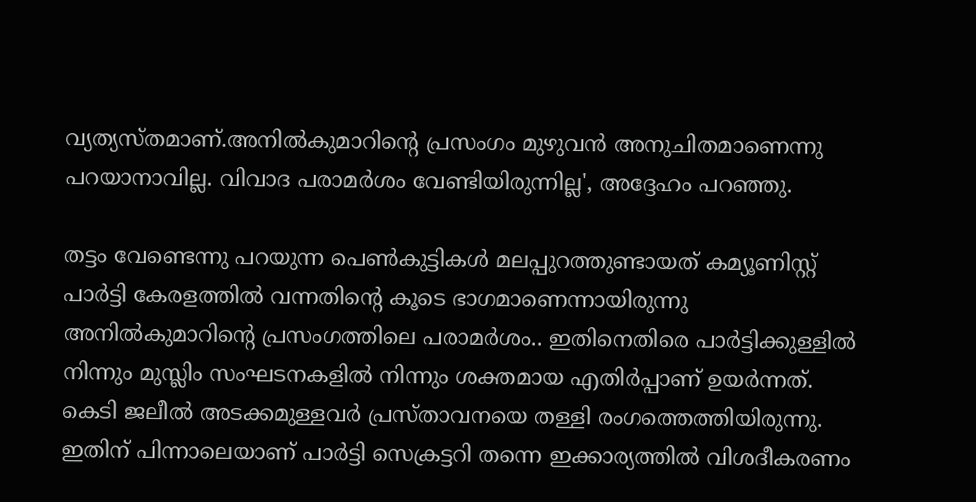വ്യത്യസ്തമാണ്.അനില്‍കുമാറിന്റെ പ്രസംഗം മുഴുവന്‍ അനുചിതമാണെന്നു പറയാനാവില്ല. വിവാദ പരാമര്‍ശം വേണ്ടിയിരുന്നില്ല', അദ്ദേഹം പറഞ്ഞു.

തട്ടം വേണ്ടെന്നു പറയുന്ന പെണ്‍കുട്ടികള്‍ മലപ്പുറത്തുണ്ടായത് കമ്യൂണിസ്റ്റ് പാര്‍ട്ടി കേരളത്തില്‍ വന്നതിന്റെ കൂടെ ഭാഗമാണെന്നായിരുന്നു അനിൽകുമാറിന്റെ പ്രസംഗത്തിലെ പരാമർശം.. ഇതിനെതിരെ പാര്‍ട്ടിക്കുള്ളില്‍ നിന്നും മുസ്ലിം സംഘടനകളില്‍ നിന്നും ശക്തമായ എതിർപ്പാണ് ഉയർന്നത്. കെടി ജലീൽ അടക്കമുള്ളവർ പ്രസ്താവനയെ തള്ളി രംഗത്തെത്തിയിരുന്നു. ഇതിന് പിന്നാലെയാണ് പാർട്ടി സെക്രട്ടറി തന്നെ ഇക്കാര്യത്തിൽ വിശദീകരണം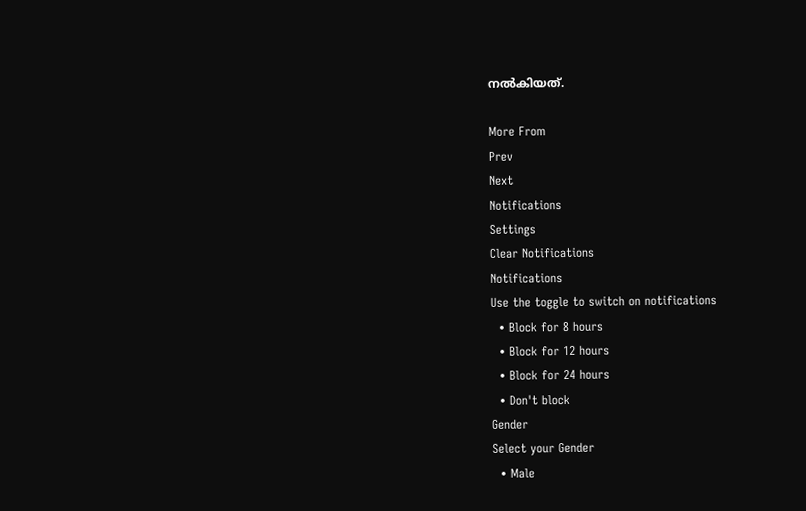നൽകിയത്.

More From
Prev
Next
Notifications
Settings
Clear Notifications
Notifications
Use the toggle to switch on notifications
  • Block for 8 hours
  • Block for 12 hours
  • Block for 24 hours
  • Don't block
Gender
Select your Gender
  • Male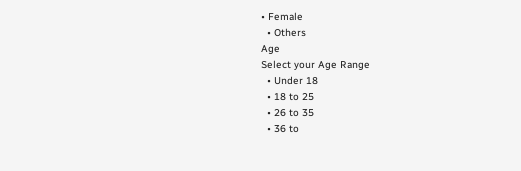• Female
  • Others
Age
Select your Age Range
  • Under 18
  • 18 to 25
  • 26 to 35
  • 36 to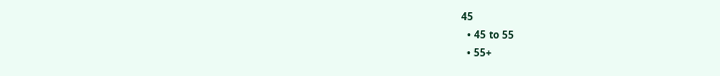45
  • 45 to 55
  • 55+